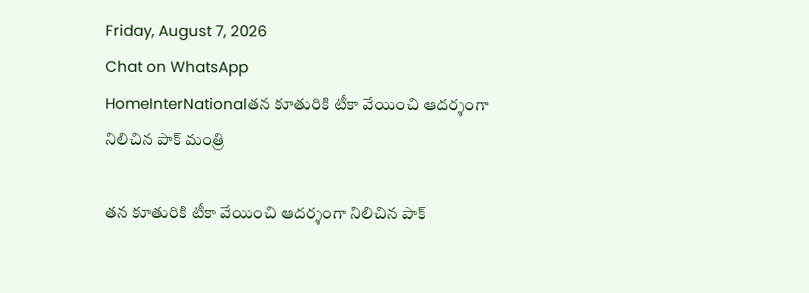Friday, August 7, 2026
Chat on WhatsApp
HomeInterNationalతన కూతురికి టీకా వేయించి ఆదర్శంగా నిలిచిన పాక్ మంత్రి

తన కూతురికి టీకా వేయించి ఆదర్శంగా నిలిచిన పాక్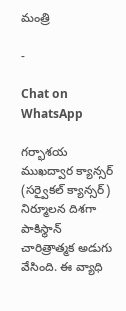మంత్రి

-

Chat on WhatsApp

గర్భాశయ ముఖద్వార క్యాన్సర్‌ (సర్వైకల్ క్యాన్సర్) నిర్మూలన దిశగా పాకిస్థాన్ చారిత్రాత్మక అడుగు వేసింది. ఈ వ్యాధి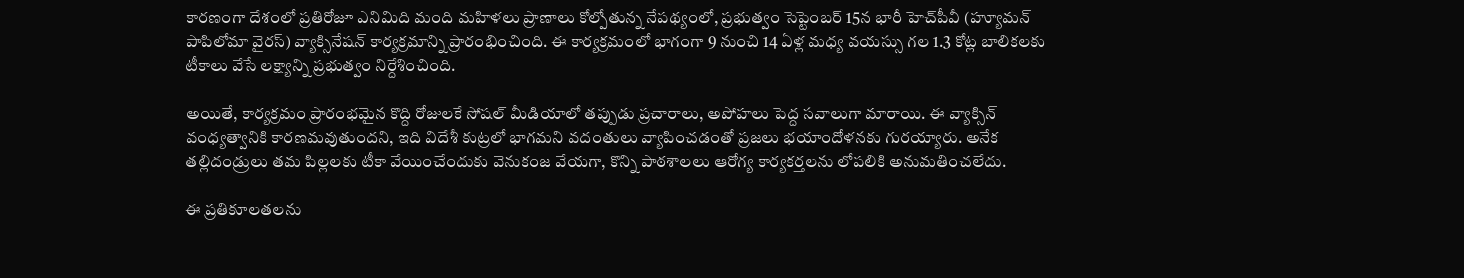కారణంగా దేశంలో ప్రతిరోజూ ఎనిమిది మంది మహిళలు ప్రాణాలు కోల్పోతున్న నేపథ్యంలో, ప్రభుత్వం సెప్టెంబర్ 15న భారీ హెచ్‌పీవీ (హ్యూమన్ పాపిలోమా వైరస్‌) వ్యాక్సినేషన్ కార్యక్రమాన్ని ప్రారంభించింది. ఈ కార్యక్రమంలో భాగంగా 9 నుంచి 14 ఏళ్ల మధ్య వయస్సు గల 1.3 కోట్ల బాలికలకు టీకాలు వేసే లక్ష్యాన్ని ప్రభుత్వం నిర్దేశించింది.

అయితే, కార్యక్రమం ప్రారంభమైన కొద్ది రోజులకే సోషల్ మీడియాలో తప్పుడు ప్రచారాలు, అపోహలు పెద్ద సవాలుగా మారాయి. ఈ వ్యాక్సిన్ వంధ్యత్వానికి కారణమవుతుందని, ఇది విదేశీ కుట్రలో భాగమని వదంతులు వ్యాపించడంతో ప్రజలు భయాందోళనకు గురయ్యారు. అనేక తల్లిదండ్రులు తమ పిల్లలకు టీకా వేయించేందుకు వెనుకంజ వేయగా, కొన్ని పాఠశాలలు ఆరోగ్య కార్యకర్తలను లోపలికి అనుమతించలేదు.

ఈ ప్రతికూలతలను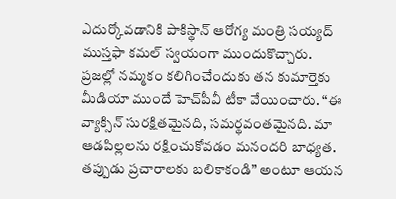ఎదుర్కోవడానికి పాకిస్థాన్ ఆరోగ్య మంత్రి సయ్యద్ ముస్తఫా కమల్ స్వయంగా ముందుకొచ్చారు. ప్రజల్లో నమ్మకం కలిగించేందుకు తన కుమార్తెకు మీడియా ముందే హెచ్‌పీవీ టీకా వేయించారు. “ఈ వ్యాక్సిన్ సురక్షితమైనది, సమర్థవంతమైనది. మా ఆడపిల్లలను రక్షించుకోవడం మనందరి బాధ్యత. తప్పుడు ప్రచారాలకు బలికాకండి” అంటూ ఆయన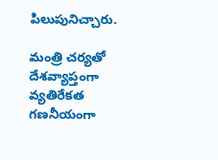పిలుపునిచ్చారు.

మంత్రి చర్యతో దేశవ్యాప్తంగా వ్యతిరేకత గణనీయంగా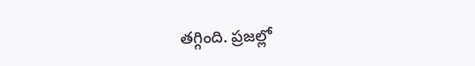తగ్గింది. ప్రజల్లో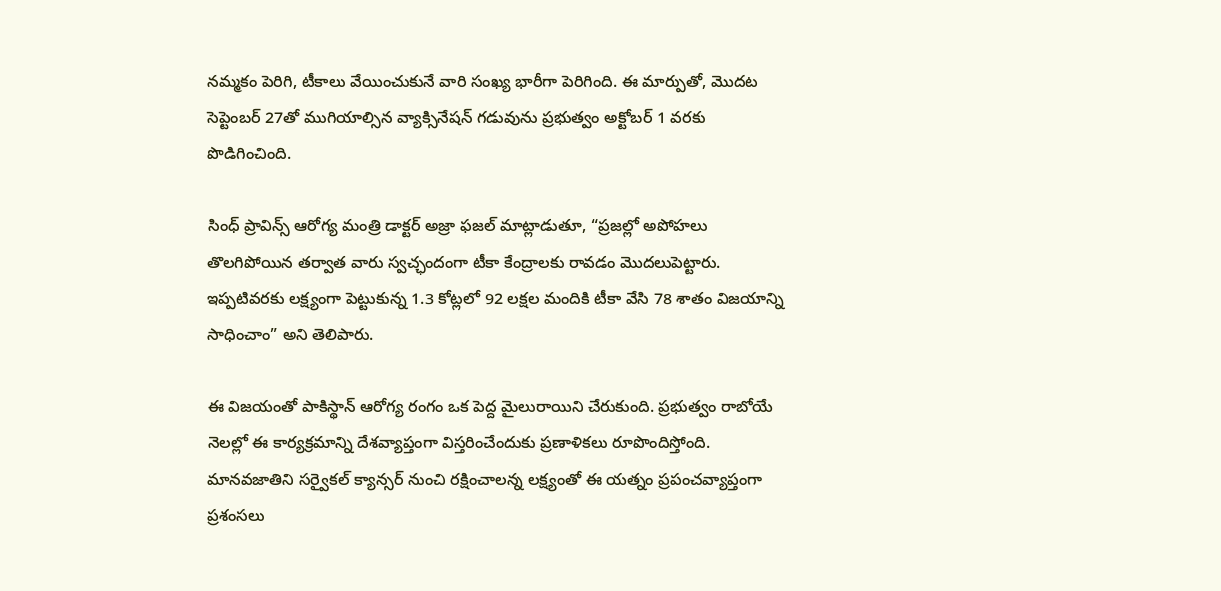నమ్మకం పెరిగి, టీకాలు వేయించుకునే వారి సంఖ్య భారీగా పెరిగింది. ఈ మార్పుతో, మొదట సెప్టెంబర్ 27తో ముగియాల్సిన వ్యాక్సినేషన్ గడువును ప్రభుత్వం అక్టోబర్ 1 వరకు పొడిగించింది.

సింధ్ ప్రావిన్స్ ఆరోగ్య మంత్రి డాక్టర్ అజ్రా ఫజల్ మాట్లాడుతూ, “ప్రజల్లో అపోహలు తొలగిపోయిన తర్వాత వారు స్వచ్ఛందంగా టీకా కేంద్రాలకు రావడం మొదలుపెట్టారు. ఇప్పటివరకు లక్ష్యంగా పెట్టుకున్న 1.3 కోట్లలో 92 లక్షల మందికి టీకా వేసి 78 శాతం విజయాన్ని సాధించాం” అని తెలిపారు.

ఈ విజయంతో పాకిస్థాన్ ఆరోగ్య రంగం ఒక పెద్ద మైలురాయిని చేరుకుంది. ప్రభుత్వం రాబోయే నెలల్లో ఈ కార్యక్రమాన్ని దేశవ్యాప్తంగా విస్తరించేందుకు ప్రణాళికలు రూపొందిస్తోంది. మానవజాతిని సర్వైకల్ క్యాన్సర్ నుంచి రక్షించాలన్న లక్ష్యంతో ఈ యత్నం ప్రపంచవ్యాప్తంగా ప్రశంసలు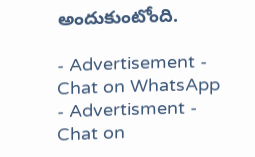అందుకుంటోంది.

- Advertisement -
Chat on WhatsApp
- Advertisment -
Chat on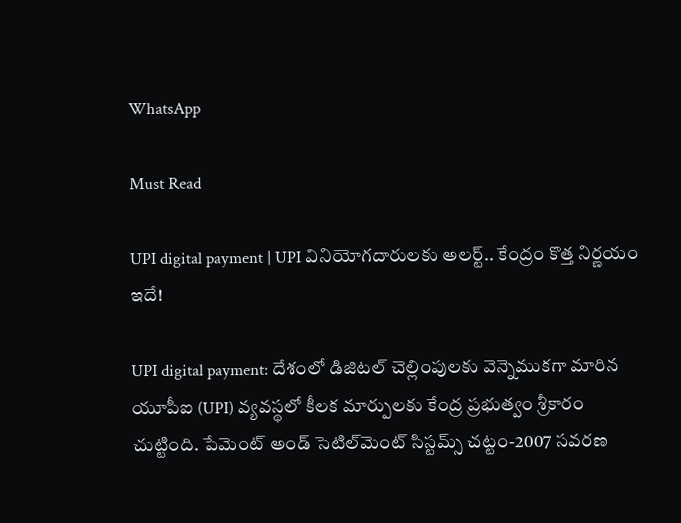WhatsApp

Must Read

UPI digital payment | UPI వినియోగదారులకు అలర్ట్.. కేంద్రం కొత్త నిర్ణయం ఇదే!

UPI digital payment: దేశంలో డిజిటల్ చెల్లింపులకు వెన్నెముకగా మారిన యూపీఐ (UPI) వ్యవస్థలో కీలక మార్పులకు కేంద్ర ప్రభుత్వం శ్రీకారం చుట్టింది. పేమెంట్ అండ్ సెటిల్‌మెంట్ సిస్టమ్స్ చట్టం-2007 సవరణ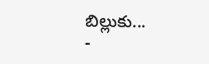బిల్లుకు...
-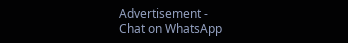Advertisement -
Chat on WhatsApp